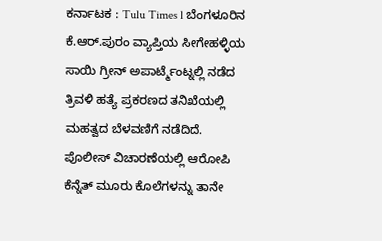ಕರ್ನಾಟಕ : Tulu Times l ಬೆಂಗಳೂರಿನ ಕೆ.ಆರ್.ಪುರಂ ವ್ಯಾಪ್ತಿಯ ಸೀಗೇಹಳ್ಳಿಯ ಸಾಯಿ ಗ್ರೀನ್ ಅಪಾರ್ಟ್ಮೆಂಟ್ನಲ್ಲಿ ನಡೆದ ತ್ರಿವಳಿ ಹತ್ಯೆ ಪ್ರಕರಣದ ತನಿಖೆಯಲ್ಲಿ ಮಹತ್ವದ ಬೆಳವಣಿಗೆ ನಡೆದಿದೆ. ಪೊಲೀಸ್ ವಿಚಾರಣೆಯಲ್ಲಿ ಆರೋಪಿ ಕೆನ್ನೆತ್ ಮೂರು ಕೊಲೆಗಳನ್ನು ತಾನೇ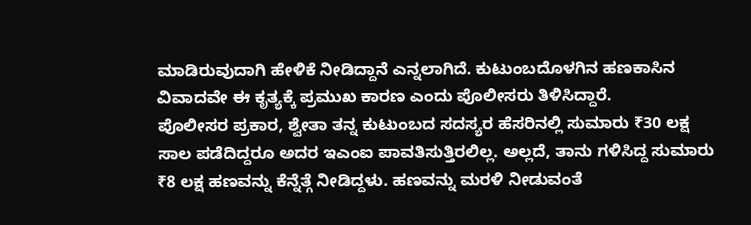ಮಾಡಿರುವುದಾಗಿ ಹೇಳಿಕೆ ನೀಡಿದ್ದಾನೆ ಎನ್ನಲಾಗಿದೆ. ಕುಟುಂಬದೊಳಗಿನ ಹಣಕಾಸಿನ ವಿವಾದವೇ ಈ ಕೃತ್ಯಕ್ಕೆ ಪ್ರಮುಖ ಕಾರಣ ಎಂದು ಪೊಲೀಸರು ತಿಳಿಸಿದ್ದಾರೆ.
ಪೊಲೀಸರ ಪ್ರಕಾರ, ಶ್ವೇತಾ ತನ್ನ ಕುಟುಂಬದ ಸದಸ್ಯರ ಹೆಸರಿನಲ್ಲಿ ಸುಮಾರು ₹30 ಲಕ್ಷ ಸಾಲ ಪಡೆದಿದ್ದರೂ ಅದರ ಇಎಂಐ ಪಾವತಿಸುತ್ತಿರಲಿಲ್ಲ. ಅಲ್ಲದೆ, ತಾನು ಗಳಿಸಿದ್ದ ಸುಮಾರು ₹8 ಲಕ್ಷ ಹಣವನ್ನು ಕೆನ್ನೆತ್ಗೆ ನೀಡಿದ್ದಳು. ಹಣವನ್ನು ಮರಳಿ ನೀಡುವಂತೆ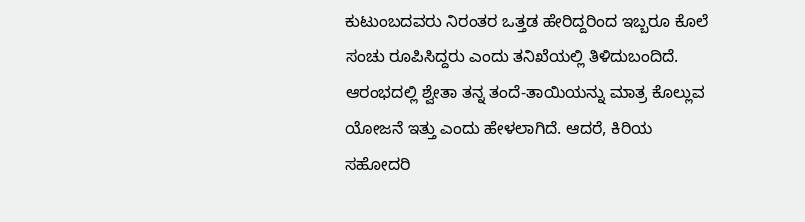ಕುಟುಂಬದವರು ನಿರಂತರ ಒತ್ತಡ ಹೇರಿದ್ದರಿಂದ ಇಬ್ಬರೂ ಕೊಲೆ ಸಂಚು ರೂಪಿಸಿದ್ದರು ಎಂದು ತನಿಖೆಯಲ್ಲಿ ತಿಳಿದುಬಂದಿದೆ.
ಆರಂಭದಲ್ಲಿ ಶ್ವೇತಾ ತನ್ನ ತಂದೆ-ತಾಯಿಯನ್ನು ಮಾತ್ರ ಕೊಲ್ಲುವ ಯೋಜನೆ ಇತ್ತು ಎಂದು ಹೇಳಲಾಗಿದೆ. ಆದರೆ, ಕಿರಿಯ ಸಹೋದರಿ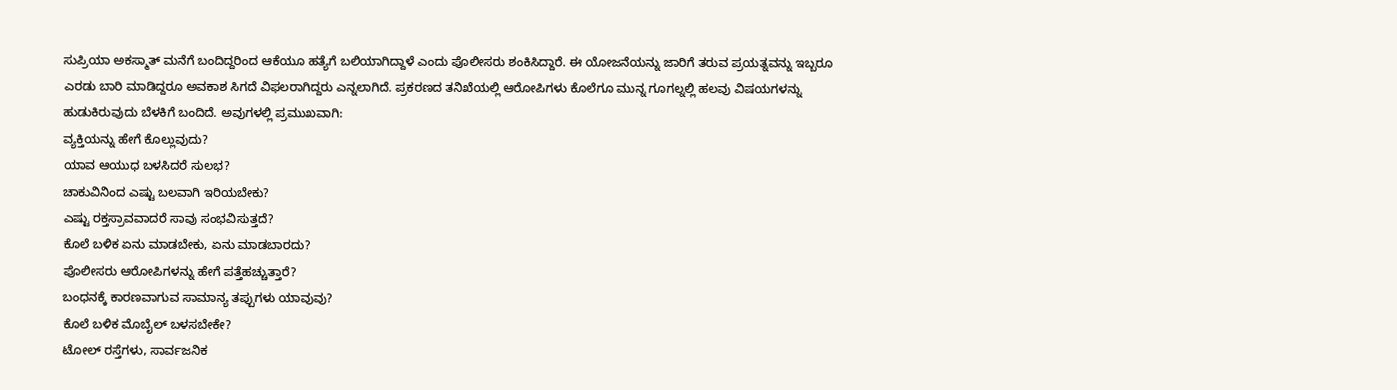ಸುಪ್ರಿಯಾ ಅಕಸ್ಮಾತ್ ಮನೆಗೆ ಬಂದಿದ್ದರಿಂದ ಆಕೆಯೂ ಹತ್ಯೆಗೆ ಬಲಿಯಾಗಿದ್ದಾಳೆ ಎಂದು ಪೊಲೀಸರು ಶಂಕಿಸಿದ್ದಾರೆ. ಈ ಯೋಜನೆಯನ್ನು ಜಾರಿಗೆ ತರುವ ಪ್ರಯತ್ನವನ್ನು ಇಬ್ಬರೂ ಎರಡು ಬಾರಿ ಮಾಡಿದ್ದರೂ ಅವಕಾಶ ಸಿಗದೆ ವಿಫಲರಾಗಿದ್ದರು ಎನ್ನಲಾಗಿದೆ. ಪ್ರಕರಣದ ತನಿಖೆಯಲ್ಲಿ ಆರೋಪಿಗಳು ಕೊಲೆಗೂ ಮುನ್ನ ಗೂಗಲ್ನಲ್ಲಿ ಹಲವು ವಿಷಯಗಳನ್ನು ಹುಡುಕಿರುವುದು ಬೆಳಕಿಗೆ ಬಂದಿದೆ. ಅವುಗಳಲ್ಲಿ ಪ್ರಮುಖವಾಗಿ:
ವ್ಯಕ್ತಿಯನ್ನು ಹೇಗೆ ಕೊಲ್ಲುವುದು?
ಯಾವ ಆಯುಧ ಬಳಸಿದರೆ ಸುಲಭ?
ಚಾಕುವಿನಿಂದ ಎಷ್ಟು ಬಲವಾಗಿ ಇರಿಯಬೇಕು?
ಎಷ್ಟು ರಕ್ತಸ್ರಾವವಾದರೆ ಸಾವು ಸಂಭವಿಸುತ್ತದೆ?
ಕೊಲೆ ಬಳಿಕ ಏನು ಮಾಡಬೇಕು, ಏನು ಮಾಡಬಾರದು?
ಪೊಲೀಸರು ಆರೋಪಿಗಳನ್ನು ಹೇಗೆ ಪತ್ತೆಹಚ್ಚುತ್ತಾರೆ?
ಬಂಧನಕ್ಕೆ ಕಾರಣವಾಗುವ ಸಾಮಾನ್ಯ ತಪ್ಪುಗಳು ಯಾವುವು?
ಕೊಲೆ ಬಳಿಕ ಮೊಬೈಲ್ ಬಳಸಬೇಕೇ?
ಟೋಲ್ ರಸ್ತೆಗಳು, ಸಾರ್ವಜನಿಕ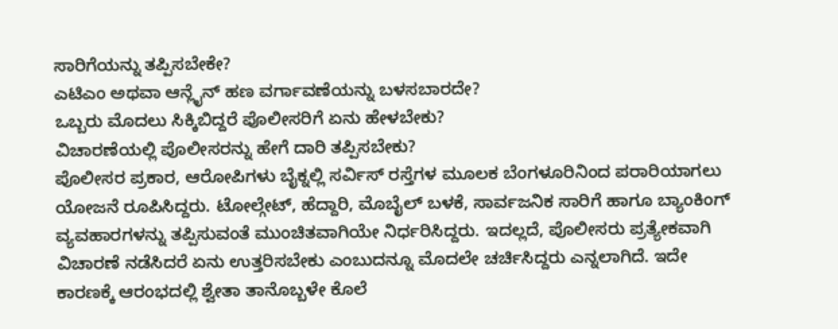ಸಾರಿಗೆಯನ್ನು ತಪ್ಪಿಸಬೇಕೇ?
ಎಟಿಎಂ ಅಥವಾ ಆನ್ಲೈನ್ ಹಣ ವರ್ಗಾವಣೆಯನ್ನು ಬಳಸಬಾರದೇ?
ಒಬ್ಬರು ಮೊದಲು ಸಿಕ್ಕಿಬಿದ್ದರೆ ಪೊಲೀಸರಿಗೆ ಏನು ಹೇಳಬೇಕು?
ವಿಚಾರಣೆಯಲ್ಲಿ ಪೊಲೀಸರನ್ನು ಹೇಗೆ ದಾರಿ ತಪ್ಪಿಸಬೇಕು?
ಪೊಲೀಸರ ಪ್ರಕಾರ, ಆರೋಪಿಗಳು ಬೈಕ್ನಲ್ಲಿ ಸರ್ವಿಸ್ ರಸ್ತೆಗಳ ಮೂಲಕ ಬೆಂಗಳೂರಿನಿಂದ ಪರಾರಿಯಾಗಲು ಯೋಜನೆ ರೂಪಿಸಿದ್ದರು. ಟೋಲ್ಗೇಟ್, ಹೆದ್ದಾರಿ, ಮೊಬೈಲ್ ಬಳಕೆ, ಸಾರ್ವಜನಿಕ ಸಾರಿಗೆ ಹಾಗೂ ಬ್ಯಾಂಕಿಂಗ್ ವ್ಯವಹಾರಗಳನ್ನು ತಪ್ಪಿಸುವಂತೆ ಮುಂಚಿತವಾಗಿಯೇ ನಿರ್ಧರಿಸಿದ್ದರು. ಇದಲ್ಲದೆ, ಪೊಲೀಸರು ಪ್ರತ್ಯೇಕವಾಗಿ ವಿಚಾರಣೆ ನಡೆಸಿದರೆ ಏನು ಉತ್ತರಿಸಬೇಕು ಎಂಬುದನ್ನೂ ಮೊದಲೇ ಚರ್ಚಿಸಿದ್ದರು ಎನ್ನಲಾಗಿದೆ. ಇದೇ ಕಾರಣಕ್ಕೆ ಆರಂಭದಲ್ಲಿ ಶ್ವೇತಾ ತಾನೊಬ್ಬಳೇ ಕೊಲೆ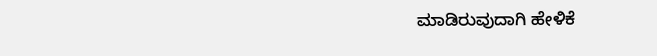ಮಾಡಿರುವುದಾಗಿ ಹೇಳಿಕೆ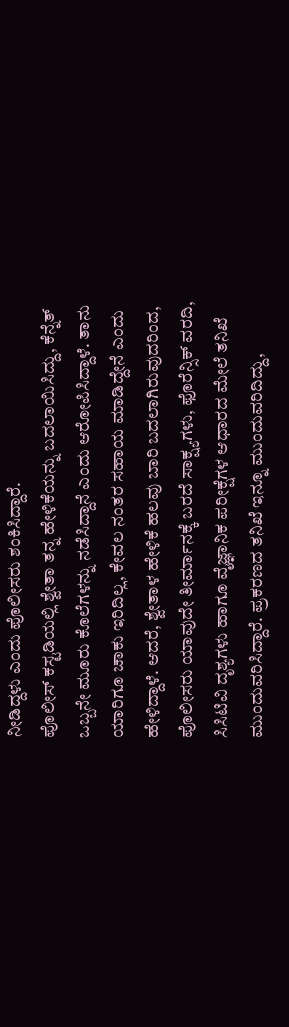ನೀಡಿದ್ದಳು ಎಂದು ಪೊಲೀಸರು ಶಂಕಿಸಿದ್ದಾರೆ.
ಪೊಲೀಸ್ ಕಸ್ಟಡಿಯಲ್ಲಿ ಶ್ವೇತಾ ತನ್ನ ಹೇಳಿಕೆಯನ್ನು ಬದಲಾಯಿಸಿದ್ದು, ಕೆನ್ನೆತ್ ಒಬ್ಬನೇ ಮೂರು ಕೊಲೆಗಳನ್ನು ನಡೆಸಿದ್ದಾನೆ ಎಂದು ಆರೋಪಿಸಿದ್ದಾಳೆ. ತಾನು ಯಾರಿಗೂ ಚಾಕು ಇರಿದಿಲ್ಲ, ಕೇವಲ ನಂತರ ಸಹಾಯ ಮಾಡಿದ್ದೇನೆ ಎಂದು ಹೇಳಿದ್ದಾಳೆ. ಆದರೆ, ಶ್ವೇತಾಳ ಹೇಳಿಕೆ ಹಲವು ಬಾರಿ ಬದಲಾಗಿರುವುದರಿಂದ, ಪೊಲೀಸರು ಯಾವುದೇ ತೀರ್ಮಾನಕ್ಕೆ ಬರದೆ ಸಾಕ್ಷ್ಯಗಳು, ಫೊರೆನ್ಸಿಕ್ ವರದಿ, ಸಿಸಿಟಿವಿ ದೃಶ್ಯಗಳು ಹಾಗೂ ವೈಜ್ಞಾನಿಕ ಪರೀಕ್ಷೆಗಳ ಆಧಾರದ ಮೇಲೆ ತನಿಖೆ ಮುಂದುವರಿಸಿದ್ದಾರೆ. ಪ್ರಕರಣದ ತನಿಖೆ ಇನ್ನೂ ಮುಂದುವರಿದಿದ್ದು,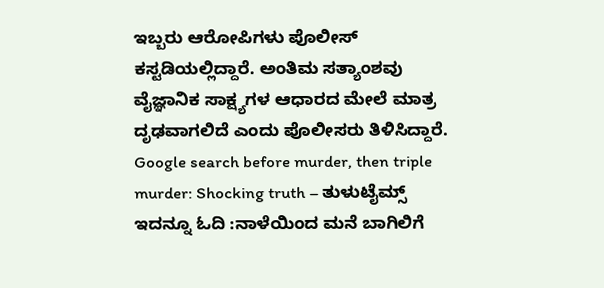ಇಬ್ಬರು ಆರೋಪಿಗಳು ಪೊಲೀಸ್ ಕಸ್ಟಡಿಯಲ್ಲಿದ್ದಾರೆ. ಅಂತಿಮ ಸತ್ಯಾಂಶವು ವೈಜ್ಞಾನಿಕ ಸಾಕ್ಷ್ಯಗಳ ಆಧಾರದ ಮೇಲೆ ಮಾತ್ರ ದೃಢವಾಗಲಿದೆ ಎಂದು ಪೊಲೀಸರು ತಿಳಿಸಿದ್ದಾರೆ.
Google search before murder, then triple murder: Shocking truth – ತುಳುಟೈಮ್ಸ್
ಇದನ್ನೂ ಓದಿ :ನಾಳೆಯಿಂದ ಮನೆ ಬಾಗಿಲಿಗೆ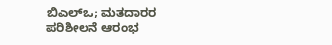ಬಿಎಲ್ಒ; ಮತದಾರರ ಪರಿಶೀಲನೆ ಆರಂಭ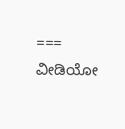===
ವೀಡಿಯೋ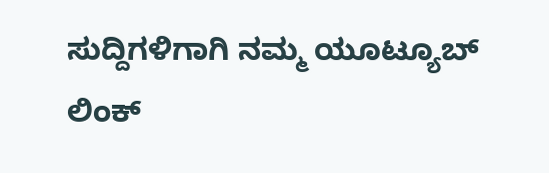ಸುದ್ದಿಗಳಿಗಾಗಿ ನಮ್ಮ ಯೂಟ್ಯೂಬ್ ಲಿಂಕ್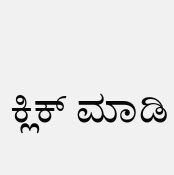ಕ್ಲಿಕ್ ಮಾಡಿ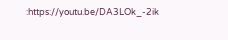:https://youtu.be/DA3LOk_-2ik